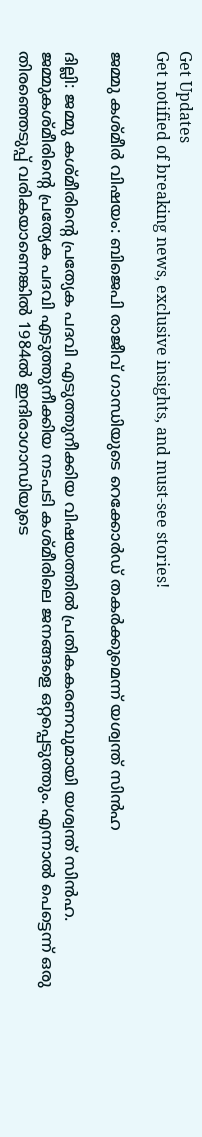Get Updates
Get notified of breaking news, exclusive insights, and must-see stories!

ജമ്മു കശ്മീര്‍ വിഷയം: ബിജെപി രാജീവ് ഗാന്ധിയുടെ റെക്കോര്‍ഡ് തകര്‍ക്കുമെന്ന് യശ്വന്ത് സിന്‍ഹ

ദില്ലി: ജമ്മു കശ്മീരിന്റെ പ്രത്യേക പദവി എടുത്തുനീക്കിയ വിഷയത്തില്‍ പ്രതികകരണവുമായി യശ്വന്ത് സിന്‍ഹ. ജമ്മുകശ്മീരിന്റെ പ്രത്യേക പദവി എടുത്തുനീക്കിയ നടപടി കശ്മീരിലെ ജനങ്ങളെ ഒറ്റപ്പെടുത്തും. എന്നാല്‍ പെട്ടെന്ന് ഒരു തിരഞ്ഞെടുപ്പ് വരികയാണെങ്കില്‍ 1984ല്‍ ഇന്ദിരാഗാന്ധിയുടെ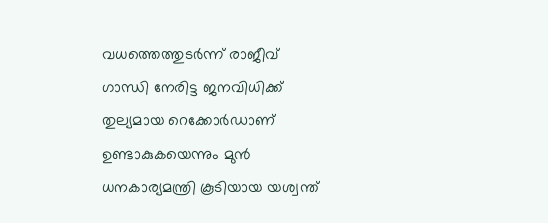വധത്തെത്തുടര്‍ന്ന് രാജീവ് ഗാന്ധി നേരിട്ട ജനവിധിക്ക് തുല്യമായ റെക്കോര്‍ഡാണ് ഉണ്ടാകുകയെന്നും മുന്‍ ധനകാര്യമന്ത്രി കൂടിയായ യശ്വന്ത്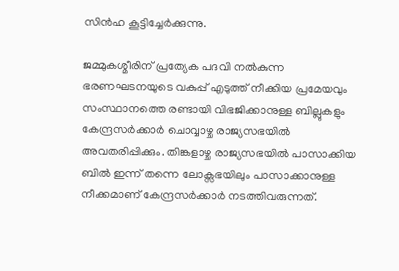സിന്‍ഹ കൂട്ടിച്ചേര്‍ക്കുന്നു.

ജമ്മുകശ്മീരിന് പ്രത്യേക പദവി നല്‍കുന്ന ഭരണഘടനയുടെ വകുപ്പ് എടുത്ത് നീക്കിയ പ്രമേയവും സംസ്ഥാനത്തെ രണ്ടായി വിഭജിക്കാനുള്ള ബില്ലുകളും കേന്ദ്രസര്‍ക്കാര്‍ ചൊവ്വാഴ്ച രാജ്യസഭയില്‍ അവതരിപ്പിക്കും. തിങ്കളാഴ്ച രാജ്യസഭയില്‍ പാസാക്കിയ ബില്‍ ഇന്ന് തന്നെ ലോക്സഭയിലും പാസാക്കാനുള്ള നീക്കമാണ് കേന്ദ്രസര്‍ക്കാര്‍ നടത്തിവരുന്നത്.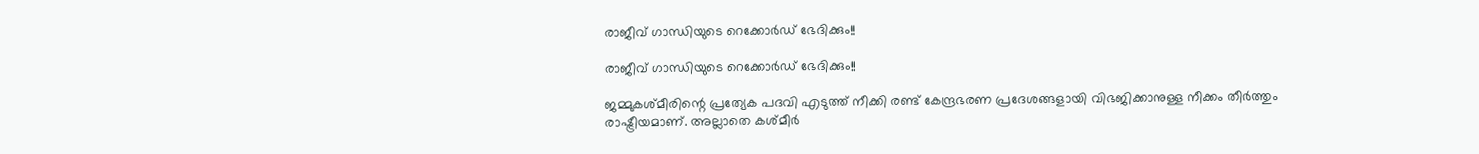രാജീവ് ഗാന്ധിയുടെ റെക്കോര്‍ഡ് ഭേദിക്കും!!

രാജീവ് ഗാന്ധിയുടെ റെക്കോര്‍ഡ് ഭേദിക്കും!!

ജമ്മുകശ്മീരിന്റെ പ്രത്യേക പദവി എടുത്ത് നീക്കി രണ്ട് കേന്ദ്രഭരണ പ്രദേശങ്ങളായി വിഭജിക്കാനുള്ള നീക്കം തീര്‍ത്തും രാഷ്ട്രീയമാണ്. അല്ലാതെ കശ്മീര്‍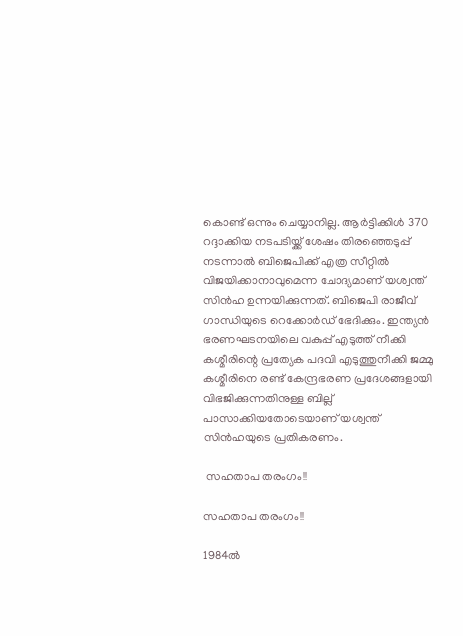കൊണ്ട് ഒന്നും ചെയ്യാനില്ല. ആര്‍ട്ടിക്കിള്‍ 370 റദ്ദാക്കിയ നടപടിയ്ക്ക് ശേഷം തിരഞ്ഞെടുപ്പ് നടന്നാല്‍ ബിജെപിക്ക് എത്ര സീറ്റില്‍ വിജയിക്കാനാവുമെന്ന ചോദ്യമാണ് യശ്വന്ത് സിന്‍ഹ ഉന്നയിക്കുന്നത്. ബിജെപി രാജീവ് ഗാന്ധിയുടെ റെക്കോര്‍ഡ് ഭേദിക്കും. ഇന്ത്യന്‍ ഭരണഘടനയിലെ വകുപ്പ് എടുത്ത് നീക്കി കശ്മീരിന്റെ പ്രത്യേക പദവി എടുത്തുനീക്കി ജമ്മു കശ്മീരിനെ രണ്ട് കേന്ദ്രഭരണ പ്രദേശങ്ങളായി വിഭജിക്കുന്നതിനുള്ള ബില്ല് പാസാക്കിയതോടെയാണ് യശ്വന്ത് സിന്‍ഹയുടെ പ്രതികരണം.

 സഹതാപ തരംഗം!!

സഹതാപ തരംഗം!!

1984ല്‍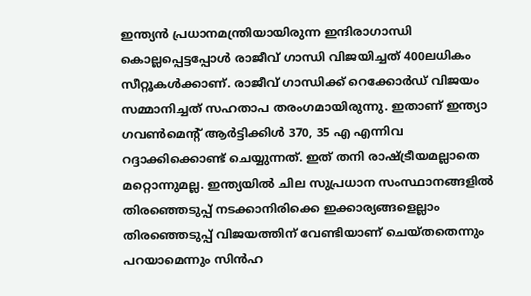ഇന്ത്യന്‍ പ്രധാനമന്ത്രിയായിരുന്ന ഇന്ദിരാഗാന്ധി കൊല്ലപ്പെട്ടപ്പോള്‍ രാജീവ് ഗാന്ധി വിജയിച്ചത് 400ലധികം സീറ്റൂകള്‍ക്കാണ്. രാജീവ് ഗാന്ധിക്ക് റെക്കോര്‍‍ഡ് വിജയം സമ്മാനിച്ചത് സഹതാപ തരംഗമായിരുന്നു. ഇതാണ് ഇന്ത്യാ ഗവണ്‍മെന്റ് ആര്‍ട്ടിക്കിള്‍ 370, 35 എ എന്നിവ റദ്ദാക്കിക്കൊണ്ട് ചെയ്യുന്നത്. ഇത് തനി രാഷ്ട്രീയമല്ലാതെ മറ്റൊന്നുമല്ല. ഇന്ത്യയില്‍ ചില സുപ്രധാന സംസ്ഥാനങ്ങളില്‍ തിരഞ്ഞെടുപ്പ് നടക്കാനിരിക്കെ ഇക്കാര്യങ്ങളെല്ലാം തിരഞ്ഞെടുപ്പ് വിജയത്തിന് വേണ്ടിയാണ് ചെയ്തതെന്നും പറയാമെന്നും സിന്‍ഹ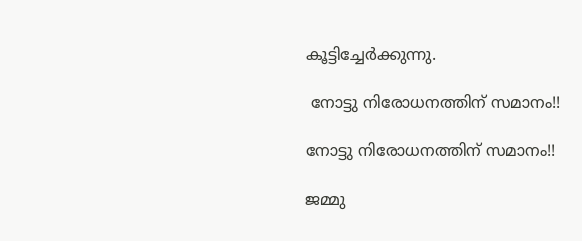കൂട്ടിച്ചേര്‍ക്കുന്നു.

 നോട്ടു നിരോധനത്തിന് സമാനം!!

നോട്ടു നിരോധനത്തിന് സമാനം!!

ജമ്മു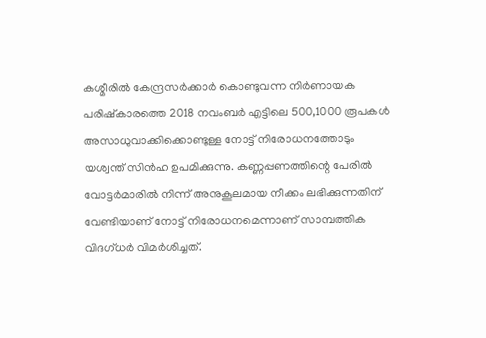കശ്മീരില്‍ കേന്ദ്രസര്‍ക്കാര്‍ കൊണ്ടുവന്ന നിര്‍ണായക പരിഷ്കാരത്തെ 2018 നവംബര്‍ എട്ടിലെ 500,1000 രൂപകള്‍ അസാധുവാക്കിക്കൊണ്ടുള്ള നോട്ട് നിരോധനത്തോടും യശ്വന്ത് സിന്‍ഹ ഉപമിക്കുന്നു. കണ്ണപ്പണത്തിന്റെ പേരില്‍ വോട്ടര്‍മാരില്‍ നിന്ന് അനുകൂലമായ നീക്കം ലഭിക്കുന്നതിന് വേണ്ടിയാണ് നോട്ട് നിരോധനമെന്നാണ് സാമ്പത്തിക വിദഗ്ധര്‍ വിമര്‍ശിച്ചത്.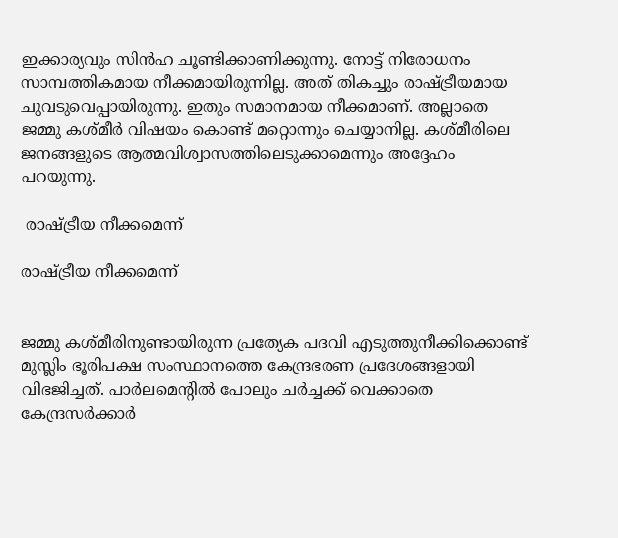ഇക്കാര്യവും സിന്‍ഹ ചൂണ്ടിക്കാണിക്കുന്നു. നോട്ട് നിരോധനം സാമ്പത്തികമായ നീക്കമായിരുന്നില്ല. അത് തികച്ചും രാഷ്ട്രീയമായ ചുവടുവെപ്പായിരുന്നു. ഇതും സമാനമായ നീക്കമാണ്. അല്ലാതെ ജമ്മു കശ്മീര്‍ വിഷയം കൊണ്ട് മറ്റൊന്നും ചെയ്യാനില്ല. കശ്മീരിലെ ജനങ്ങളുടെ ആത്മവിശ്വാസത്തിലെടുക്കാമെന്നും അദ്ദേഹം പറയുന്നു.

 രാഷ്ട്രീയ നീക്കമെന്ന്

രാഷ്ട്രീയ നീക്കമെന്ന്


ജമ്മു കശ്മീരിനുണ്ടായിരുന്ന പ്രത്യേക പദവി എടുത്തുനീക്കിക്കൊണ്ട് മുസ്ലിം ഭൂരിപക്ഷ സംസ്ഥാനത്തെ കേന്ദ്രഭരണ പ്രദേശങ്ങളായി വിഭജിച്ചത്. പാര്‍ലമെന്റില്‍ പോലും ചര്‍ച്ചക്ക് വെക്കാതെ കേന്ദ്രസര്‍ക്കാര്‍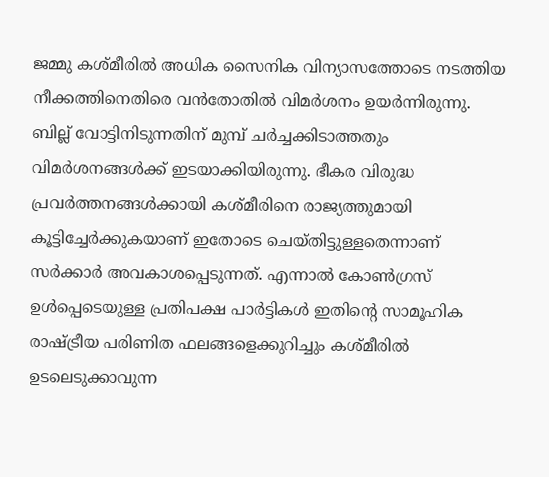ജമ്മു കശ്മീരില്‍ അധിക സൈനിക വിന്യാസത്തോടെ നടത്തിയ നീക്കത്തിനെതിരെ വന്‍തോതില്‍ വിമര്‍ശനം ഉയര്‍ന്നിരുന്നു. ബില്ല് വോട്ടിനിടുന്നതിന് മുമ്പ് ചര്‍ച്ചക്കിടാത്തതും വിമര്‍ശനങ്ങള്‍ക്ക് ഇടയാക്കിയിരുന്നു. ഭീകര വിരുദ്ധ പ്രവര്‍ത്തനങ്ങള്‍ക്കായി കശ്മീരിനെ രാജ്യത്തുമായി കൂട്ടിച്ചേര്‍ക്കുകയാണ് ഇതോടെ ചെയ്തിട്ടുള്ളതെന്നാണ് സര്‍ക്കാര്‍ അവകാശപ്പെടുന്നത്. എന്നാല്‍ കോണ്‍ഗ്രസ് ഉള്‍പ്പെടെയുള്ള പ്രതിപക്ഷ പാര്‍ട്ടികള്‍ ഇതിന്റെ സാമൂഹിക രാഷ്ട്രീയ പരിണിത ഫലങ്ങളെക്കുറിച്ചും കശ്മീരില്‍ ഉടലെടുക്കാവുന്ന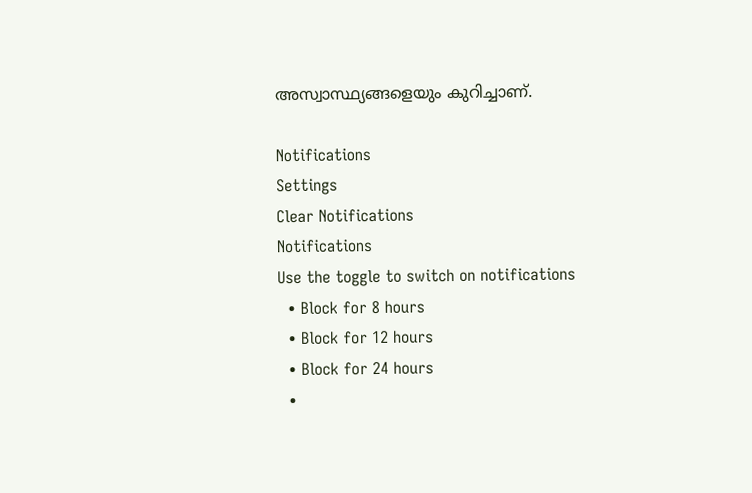അസ്വാസ്ഥ്യങ്ങളെയും കുറിച്ചാണ്.

Notifications
Settings
Clear Notifications
Notifications
Use the toggle to switch on notifications
  • Block for 8 hours
  • Block for 12 hours
  • Block for 24 hours
  •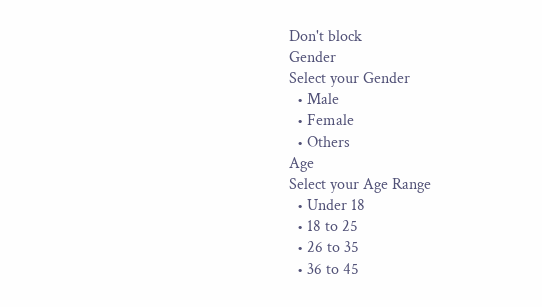Don't block
Gender
Select your Gender
  • Male
  • Female
  • Others
Age
Select your Age Range
  • Under 18
  • 18 to 25
  • 26 to 35
  • 36 to 45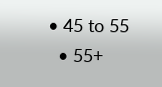• 45 to 55
  • 55+